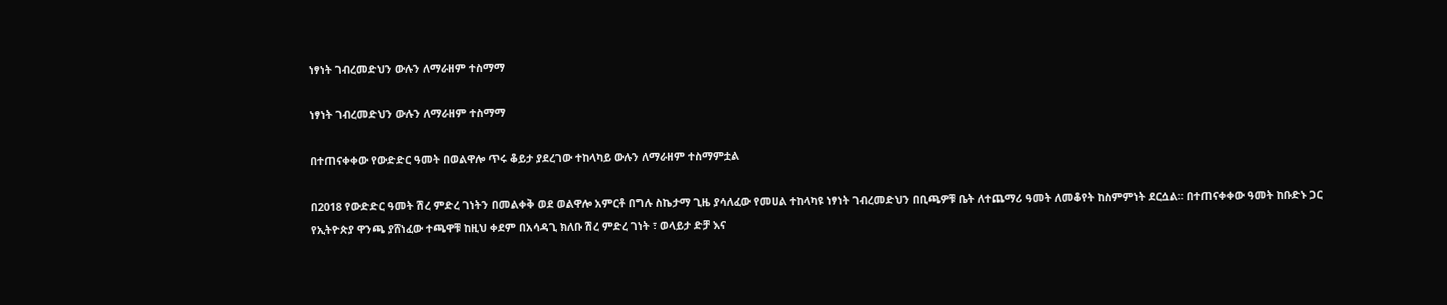ነፃነት ገብረመድህን ውሉን ለማራዘም ተስማማ

ነፃነት ገብረመድህን ውሉን ለማራዘም ተስማማ

በተጠናቀቀው የውድድር ዓመት በወልዋሎ ጥሩ ቆይታ ያደረገው ተከላካይ ውሉን ለማራዘም ተስማምቷል

በ2018 የውድድር ዓመት ሽረ ምድረ ገነትን በመልቀቅ ወደ ወልዋሎ አምርቶ በግሉ ስኬታማ ጊዜ ያሳለፈው የመሀል ተከላካዩ ነፃነት ገብረመድህን በቢጫዎቹ ቤት ለተጨማሪ ዓመት ለመቆየት ከስምምነት ደርሷል። በተጠናቀቀው ዓመት ከቡድኑ ጋር የኢትዮጵያ ዋንጫ ያሸነፈው ተጫዋቹ ከዚህ ቀደም በአሳዳጊ ክለቡ ሽረ ምድረ ገነት ፣ ወላይታ ድቻ እና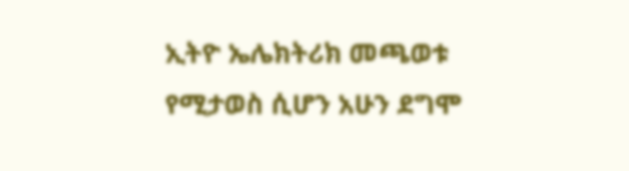ኢትዮ ኤሌክትሪክ መጫወቱ የሚታወስ ሲሆን አሁን ደግሞ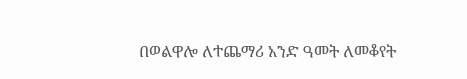በወልዋሎ ለተጨማሪ አንድ ዓመት ለመቆየት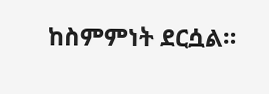ከስምምነት ደርሷል።